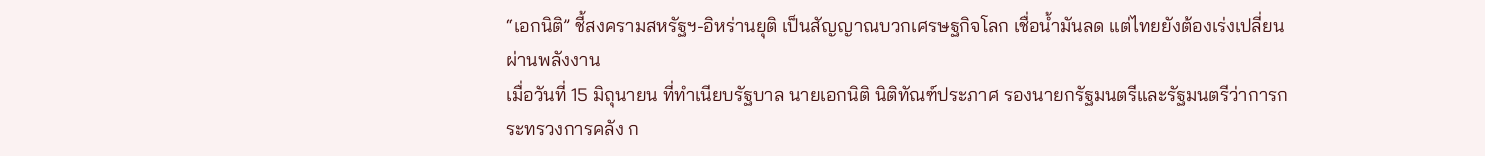“เอกนิติ” ชี้สงครามสหรัฐฯ-อิหร่านยุติ เป็นสัญญาณบวกเศรษฐกิจโลก เชื่อน้ำมันลด แต่ไทยยังต้องเร่งเปลี่ยนผ่านพลังงาน
เมื่อวันที่ 15 มิถุนายน ที่ทำเนียบรัฐบาล นายเอกนิติ นิติทัณฑ์ประภาศ รองนายกรัฐมนตรีและรัฐมนตรีว่าการกระทรวงการคลัง ก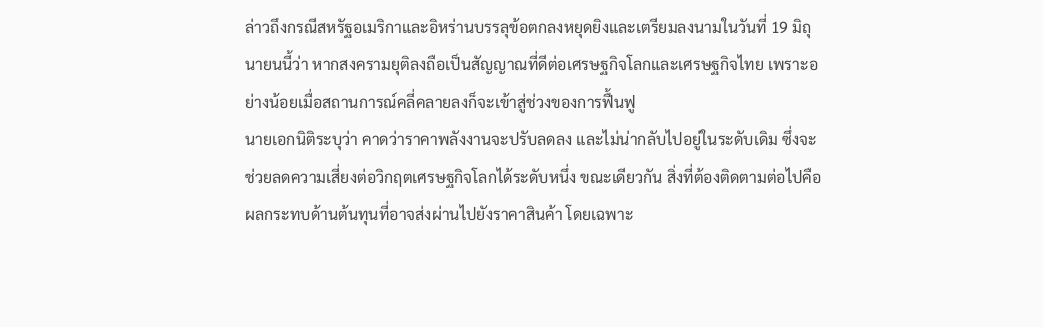ล่าวถึงกรณีสหรัฐอเมริกาและอิหร่านบรรลุข้อตกลงหยุดยิงและเตรียมลงนามในวันที่ 19 มิถุนายนนี้ว่า หากสงครามยุติลงถือเป็นสัญญาณที่ดีต่อเศรษฐกิจโลกและเศรษฐกิจไทย เพราะอย่างน้อยเมื่อสถานการณ์คลี่คลายลงก็จะเข้าสู่ช่วงของการฟื้นฟู
นายเอกนิติระบุว่า คาดว่าราคาพลังงานจะปรับลดลง และไม่น่ากลับไปอยู่ในระดับเดิม ซึ่งจะช่วยลดความเสี่ยงต่อวิกฤตเศรษฐกิจโลกได้ระดับหนึ่ง ขณะเดียวกัน สิ่งที่ต้องติดตามต่อไปคือผลกระทบด้านต้นทุนที่อาจส่งผ่านไปยังราคาสินค้า โดยเฉพาะ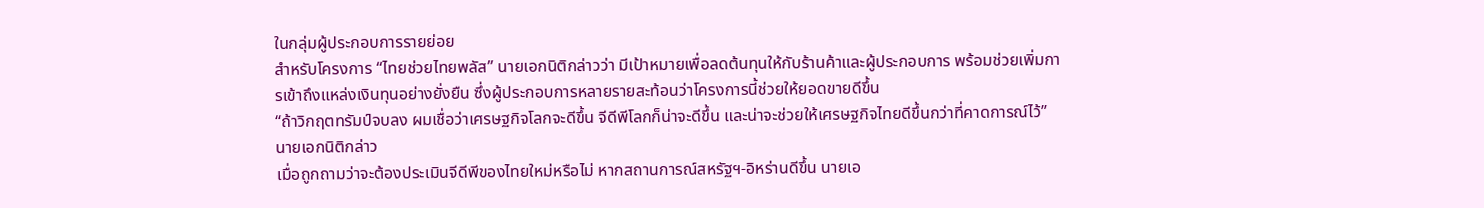ในกลุ่มผู้ประกอบการรายย่อย
สำหรับโครงการ “ไทยช่วยไทยพลัส” นายเอกนิติกล่าวว่า มีเป้าหมายเพื่อลดต้นทุนให้กับร้านค้าและผู้ประกอบการ พร้อมช่วยเพิ่มการเข้าถึงแหล่งเงินทุนอย่างยั่งยืน ซึ่งผู้ประกอบการหลายรายสะท้อนว่าโครงการนี้ช่วยให้ยอดขายดีขึ้น
“ถ้าวิกฤตทรัมป์จบลง ผมเชื่อว่าเศรษฐกิจโลกจะดีขึ้น จีดีพีโลกก็น่าจะดีขึ้น และน่าจะช่วยให้เศรษฐกิจไทยดีขึ้นกว่าที่คาดการณ์ไว้” นายเอกนิติกล่าว
เมื่อถูกถามว่าจะต้องประเมินจีดีพีของไทยใหม่หรือไม่ หากสถานการณ์สหรัฐฯ-อิหร่านดีขึ้น นายเอ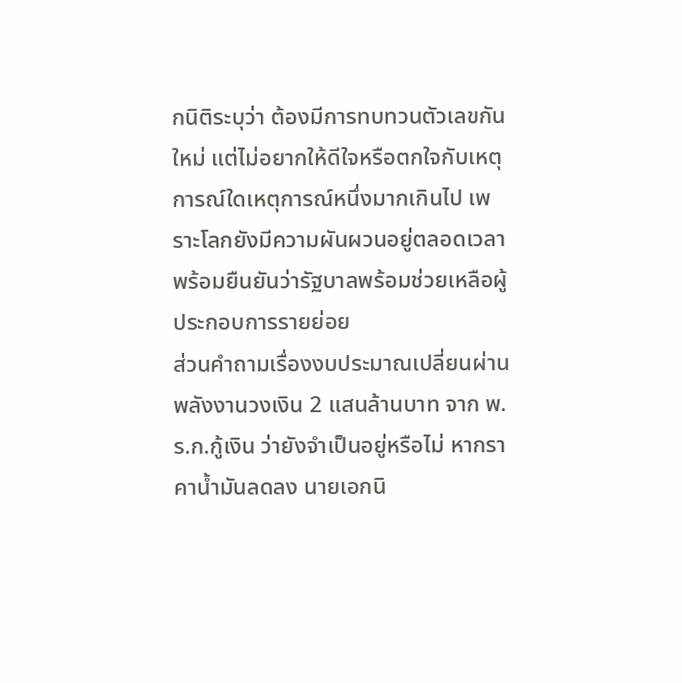กนิติระบุว่า ต้องมีการทบทวนตัวเลขกันใหม่ แต่ไม่อยากให้ดีใจหรือตกใจกับเหตุการณ์ใดเหตุการณ์หนึ่งมากเกินไป เพราะโลกยังมีความผันผวนอยู่ตลอดเวลา พร้อมยืนยันว่ารัฐบาลพร้อมช่วยเหลือผู้ประกอบการรายย่อย
ส่วนคำถามเรื่องงบประมาณเปลี่ยนผ่านพลังงานวงเงิน 2 แสนล้านบาท จาก พ.ร.ก.กู้เงิน ว่ายังจำเป็นอยู่หรือไม่ หากราคาน้ำมันลดลง นายเอกนิ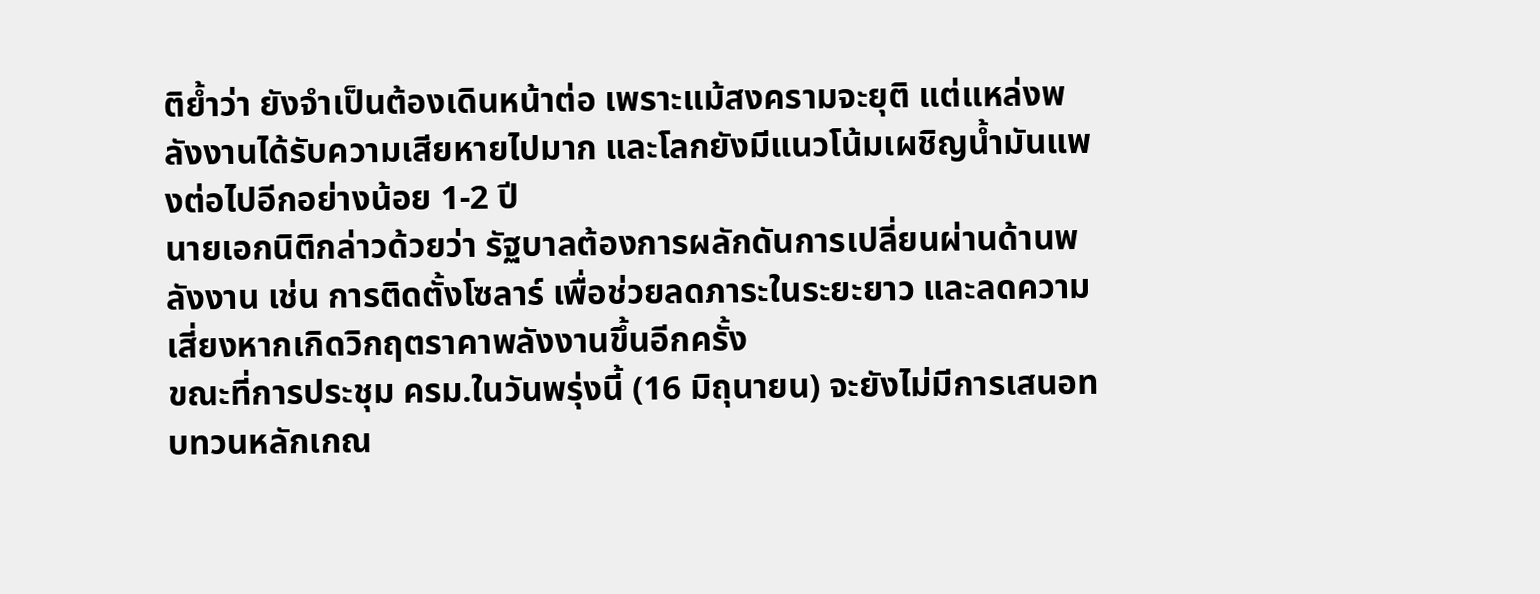ติย้ำว่า ยังจำเป็นต้องเดินหน้าต่อ เพราะแม้สงครามจะยุติ แต่แหล่งพลังงานได้รับความเสียหายไปมาก และโลกยังมีแนวโน้มเผชิญน้ำมันแพงต่อไปอีกอย่างน้อย 1-2 ปี
นายเอกนิติกล่าวด้วยว่า รัฐบาลต้องการผลักดันการเปลี่ยนผ่านด้านพลังงาน เช่น การติดตั้งโซลาร์ เพื่อช่วยลดภาระในระยะยาว และลดความเสี่ยงหากเกิดวิกฤตราคาพลังงานขึ้นอีกครั้ง
ขณะที่การประชุม ครม.ในวันพรุ่งนี้ (16 มิถุนายน) จะยังไม่มีการเสนอทบทวนหลักเกณ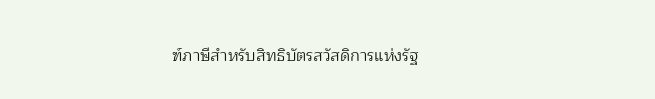ฑ์ภาษีสำหรับสิทธิบัตรสวัสดิการแห่งรัฐ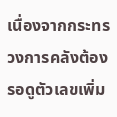เนื่องจากกระทรวงการคลังต้องรอดูตัวเลขเพิ่ม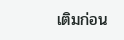เติมก่อน